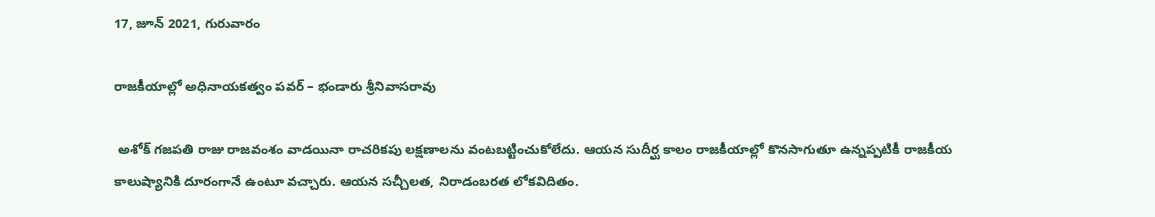17, జూన్ 2021, గురువారం

రాజకీయాల్లో అధినాయకత్వం పవర్ – భండారు శ్రీనివాసరావు

 అశోక్ గజపతి రాజు రాజవంశం వాడయినా రాచరికపు లక్షణాలను వంటబట్టించుకోలేదు. ఆయన సుదీర్ఘ కాలం రాజకీయాల్లో కొనసాగుతూ ఉన్నప్పటికీ రాజకీయ కాలుష్యానికి దూరంగానే ఉంటూ వచ్చారు. ఆయన సచ్చీలత, నిరాడంబరత లోకవిదితం.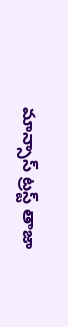మాన్సాస్ ట్రస్ట్ తాజా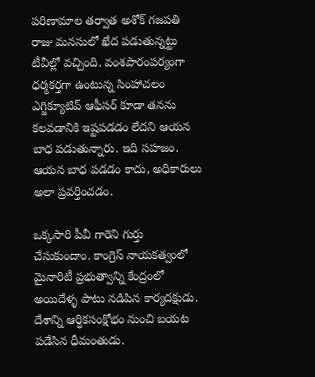పరిణామాల తర్వాత అశోక్ గజపతి రాజు మనసులో ఖేద పడుతున్నట్టు టీవీల్లో వచ్చింది. వంశపారంపర్యంగా ధర్మకర్తగా ఉంటున్న సింహాచలం ఎగ్జిక్యూటివ్ ఆఫీసర్ కూడా తనను కలవడానికి ఇష్టపడడం లేదని ఆయన బాధ పడుతున్నారు. ఇది సహజం. ఆయన బాధ పడడం కాదు, అధికారులు అలా ప్రవర్తించడం.

ఒక్కసారి పీవీ గారెని గుర్తు చేసుకుందాం. కాంగ్రెస్ నాయకత్వంలో మైనారిటీ ప్రభుత్వాన్ని కేంద్రంలో అయిదేళ్ళ పాటు నడిపిన కార్యదక్షుడు. దేశాన్ని ఆర్ధికసంక్షోభం నుంచి బయట పడేసిన ధీమంతుడు.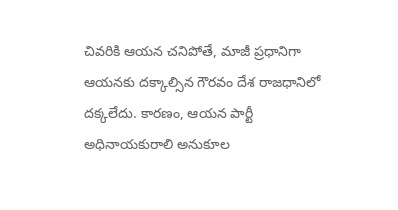చివరికి ఆయన చనిపోతే, మాజీ ప్రధానిగా ఆయనకు దక్కాల్సిన గౌరవం దేశ రాజధానిలో దక్కలేదు. కారణం, ఆయన పార్టీ అధినాయకురాలి అనుకూల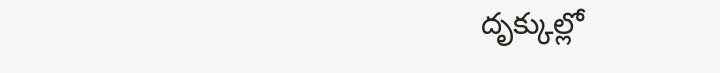దృక్కుల్లో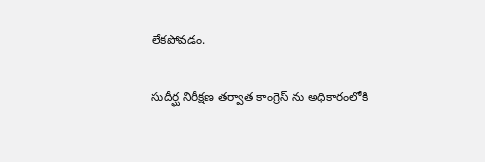లేకపోవడం.

సుదీర్ఘ నిరీక్షణ తర్వాత కాంగ్రెస్ ను అధికారంలోకి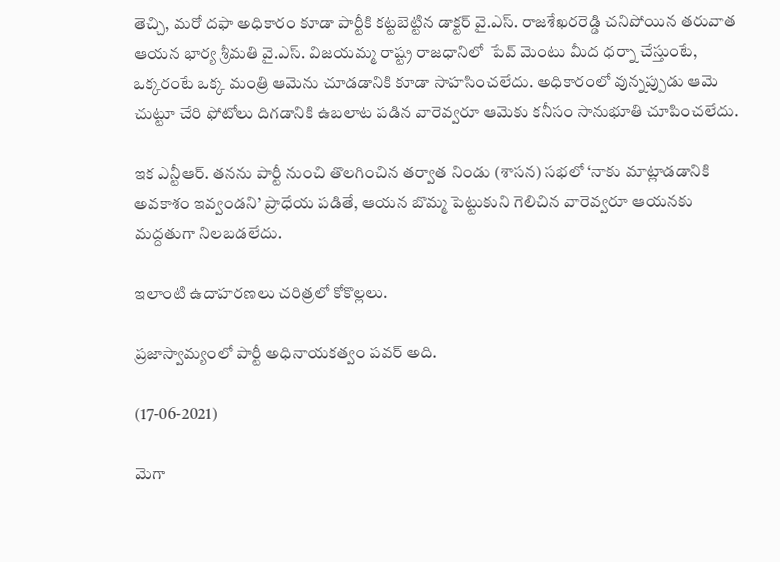తెచ్చి, మరో దఫా అధికారం కూడా పార్టీకి కట్టబెట్టిన డాక్టర్ వై.ఎస్. రాజశేఖరరెడ్డి చనిపోయిన తరువాత ఆయన భార్య శ్రీమతి వై.ఎస్. విజయమ్మ రాష్ట్ర రాజధానిలో  పేవ్ మెంటు మీద ధర్నా చేస్తుంటే, ఒక్కరంటే ఒక్క మంత్రి ఆమెను చూడడానికి కూడా సాహసించలేదు. అధికారంలో వున్నప్పుడు ఆమె చుట్టూ చేరి ఫోటోలు దిగడానికి ఉబలాట పడిన వారెవ్వరూ ఆమెకు కనీసం సానుభూతి చూపించలేదు.

ఇక ఎన్టీఆర్. తనను పార్టీ నుంచి తొలగించిన తర్వాత నిండు (శాసన) సభలో ‘నాకు మాట్లాడడానికి అవకాశం ఇవ్వండని’ ప్రాధేయ పడితే, ఆయన బొమ్మ పెట్టుకుని గెలిచిన వారెవ్వరూ ఆయనకు మద్దతుగా నిలబడలేదు.

ఇలాంటి ఉదాహరణలు చరిత్రలో కోకొల్లలు.

ప్రజాస్వామ్యంలో పార్టీ అధినాయకత్వం పవర్ అది.

(17-06-2021)

మెగా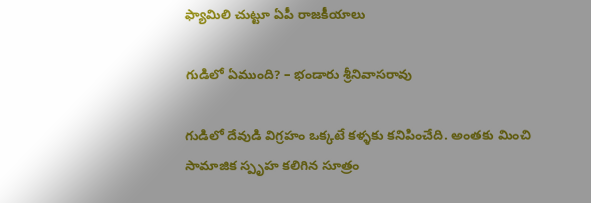ఫ్యామిలి చుట్టూ ఏపీ రాజకీయాలు

గుడిలో ఏముంది? – భండారు శ్రీనివాసరావు

గుడిలో దేవుడి విగ్రహం ఒక్కటే కళ్ళకు కనిపించేది. అంతకు మించి సామాజిక స్పృహ కలిగిన సూత్రం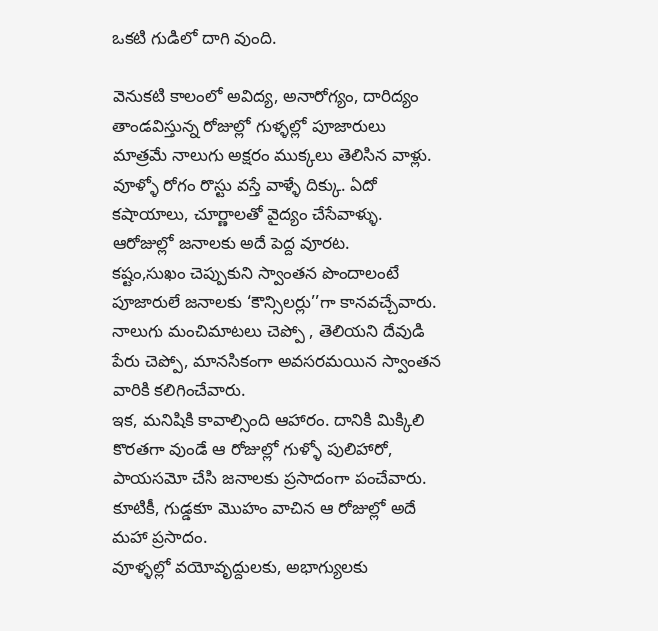ఒకటి గుడిలో దాగి వుంది.

వెనుకటి కాలంలో అవిద్య, అనారోగ్యం, దారిద్యం తాండవిస్తున్న రోజుల్లో గుళ్ళల్లో పూజారులు మాత్రమే నాలుగు అక్షరం ముక్కలు తెలిసిన వాళ్లు. వూళ్ళో రోగం రొస్టు వస్తే వాళ్ళే దిక్కు. ఏదో కషాయాలు, చూర్ణాలతో వైద్యం చేసేవాళ్ళు. ఆరోజుల్లో జనాలకు అదే పెద్ద వూరట.
కష్టం,సుఖం చెప్పుకుని స్వాంతన పొందాలంటే పూజారులే జనాలకు ‘కౌన్సిలర్లు’’గా కానవచ్చేవారు. నాలుగు మంచిమాటలు చెప్పో , తెలియని దేవుడి పేరు చెప్పో, మానసికంగా అవసరమయిన స్వాంతన వారికి కలిగించేవారు.
ఇక, మనిషికి కావాల్సింది ఆహారం. దానికి మిక్కిలి కొరతగా వుండే ఆ రోజుల్లో గుళ్ళో పులిహారో, పాయసమో చేసి జనాలకు ప్రసాదంగా పంచేవారు. కూటికీ, గుడ్డకూ మొహం వాచిన ఆ రోజుల్లో అదే మహా ప్రసాదం.
వూళ్ళల్లో వయోవృద్దులకు, అభాగ్యులకు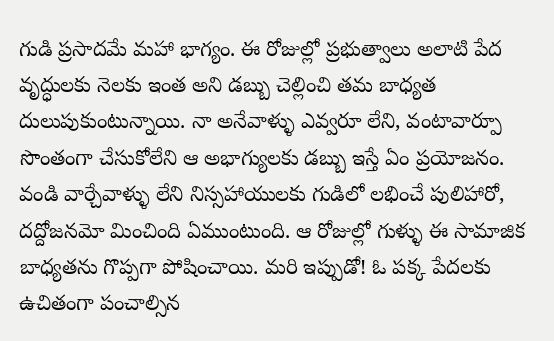గుడి ప్రసాదమే మహా భాగ్యం. ఈ రోజుల్లో ప్రభుత్వాలు అలాటి పేద వృద్ధులకు నెలకు ఇంత అని డబ్బు చెల్లించి తమ బాధ్యత దులుపుకుంటున్నాయి. నా అనేవాళ్ళు ఎవ్వరూ లేని, వంటావార్పూ సొంతంగా చేసుకోలేని ఆ అభాగ్యులకు డబ్బు ఇస్తే ఏం ప్రయోజనం. వండి వార్చేవాళ్ళు లేని నిస్సహాయులకు గుడిలో లభించే పులిహారో, దద్దోజనమో మించింది ఏముంటుంది. ఆ రోజుల్లో గుళ్ళు ఈ సామాజిక బాధ్యతను గొప్పగా పోషించాయి. మరి ఇప్పుడో! ఓ పక్క పేదలకు ఉచితంగా పంచాల్సిన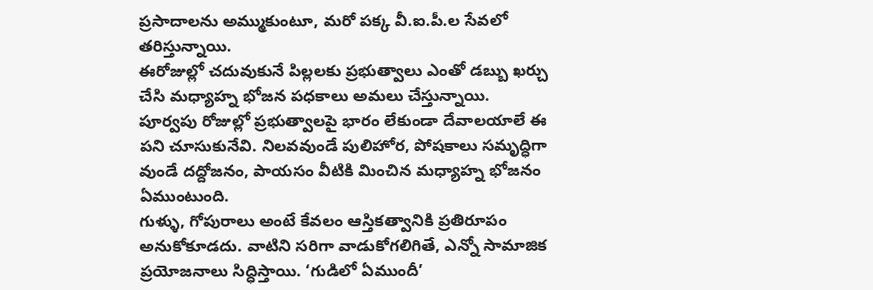ప్రసాదాలను అమ్ముకుంటూ, మరో పక్క వీ.ఐ.పీ.ల సేవలో తరిస్తున్నాయి.
ఈరోజుల్లో చదువుకునే పిల్లలకు ప్రభుత్వాలు ఎంతో డబ్బు ఖర్చు చేసి మధ్యాహ్న భోజన పధకాలు అమలు చేస్తున్నాయి. పూర్వపు రోజుల్లో ప్రభుత్వాలపై భారం లేకుండా దేవాలయాలే ఈ పని చూసుకునేవి. నిలవవుండే పులిహోర, పోషకాలు సమృద్ధిగా వుండే దద్దోజనం, పాయసం వీటికి మించిన మధ్యాహ్న భోజనం ఏముంటుంది.
గుళ్ళు, గోపురాలు అంటే కేవలం ఆస్తికత్వానికి ప్రతిరూపం అనుకోకూడదు. వాటిని సరిగా వాడుకోగలిగితే, ఎన్నో సామాజిక ప్రయోజనాలు సిద్ధిస్తాయి. ‘గుడిలో ఏముందీ’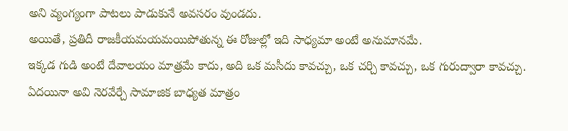అని వ్యంగ్యంగా పాటలు పాడుకునే అవసరం వుండదు.
అయితే, ప్రతిదీ రాజకీయమయమయిపోతున్న ఈ రోజుల్లో ఇది సాధ్యమా అంటే అనుమానమే.
ఇక్కడ గుడి అంటే దేవాలయం మాత్రమే కాదు, అది ఒక మసీదు కావచ్చు, ఒక చర్చి కావచ్చు, ఒక గురుద్వారా కావచ్చు. ఏదయినా అవి నెరవేర్చే సామాజిక బాధ్యత మాత్రం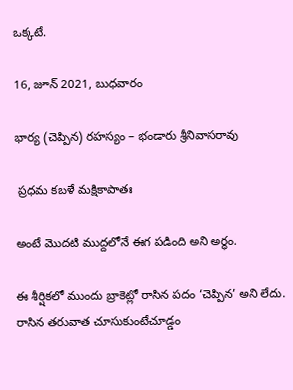ఒక్కటే.

16, జూన్ 2021, బుధవారం

భార్య (చెప్పిన) రహస్యం – భండారు శ్రీనివాసరావు

 ప్రధమ కబళే మక్షికాపాతః

అంటే మొదటి ముద్దలోనే ఈగ పడింది అని అర్ధం.

ఈ శీర్షికలో ముందు బ్రాకెట్లో రాసిన పదం ‘చెప్పిన’ అని లేదు. రాసిన తరువాత చూసుకుంటేచూడ్డం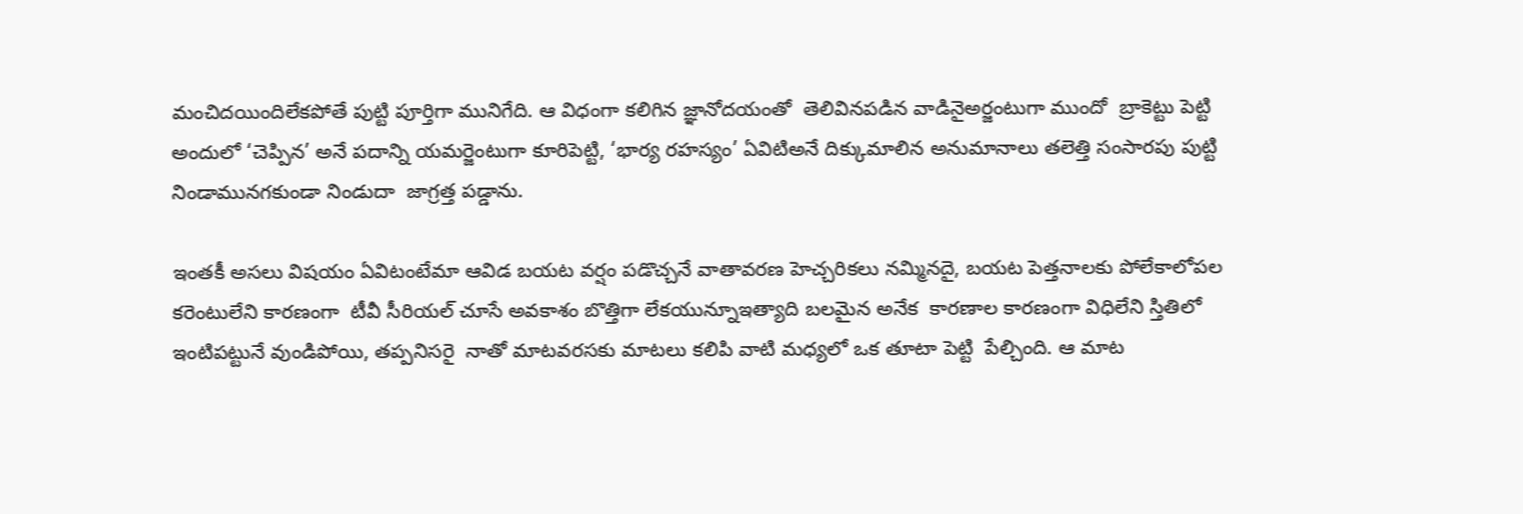మంచిదయిందిలేకపోతే పుట్టి పూర్తిగా మునిగేది. ఆ విధంగా కలిగిన జ్ఞానోదయంతో  తెలివినపడిన వాడినైఅర్జంటుగా ముందో  బ్రాకెట్టు పెట్టి అందులో ‘చెప్పిన’ అనే పదాన్ని యమర్జెంటుగా కూరిపెట్టి, ‘భార్య రహస్యం’ ఏవిటిఅనే దిక్కుమాలిన అనుమానాలు తలెత్తి సంసారపు పుట్టి నిండామునగకుండా నిండుదా  జాగ్రత్త పడ్డాను.

ఇంతకీ అసలు విషయం ఏవిటంటేమా ఆవిడ బయట వర్షం పడొచ్చనే వాతావరణ హెచ్చరికలు నమ్మినదై, బయట పెత్తనాలకు పోలేకాలోపల కరెంటులేని కారణంగా  టీవీ సీరియల్ చూసే అవకాశం బొత్తిగా లేకయున్నూఇత్యాది బలమైన అనేక  కారణాల కారణంగా విధిలేని స్తితిలో ఇంటిపట్టునే వుండిపోయి, తప్పనిసరై  నాతో మాటవరసకు మాటలు కలిపి వాటి మధ్యలో ఒక తూటా పెట్టి  పేల్చింది. ఆ మాట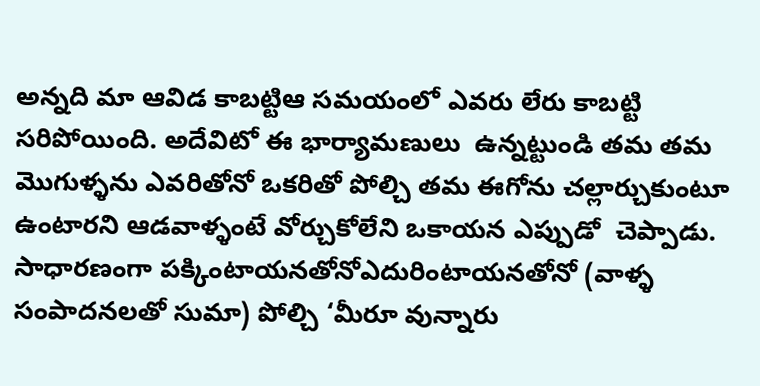అన్నది మా ఆవిడ కాబట్టిఆ సమయంలో ఎవరు లేరు కాబట్టి సరిపోయింది. అదేవిటో ఈ భార్యామణులు  ఉన్నట్టుండి తమ తమ మొగుళ్ళను ఎవరితోనో ఒకరితో పోల్చి తమ ఈగోను చల్లార్చుకుంటూ ఉంటారని ఆడవాళ్ళంటే వోర్చుకోలేని ఒకాయన ఎప్పుడో  చెప్పాడు. సాధారణంగా పక్కింటాయనతోనోఎదురింటాయనతోనో (వాళ్ళ సంపాదనలతో సుమా) పోల్చి ‘మీరూ వున్నారు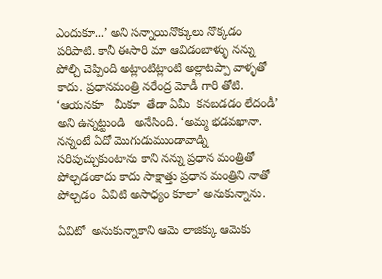ఎందుకూ...’ అని సన్నాయినొక్కులు నొక్కడం పరిపాటి. కానీ ఈసారి మా ఆవిడంబాళ్ళు నన్ను పోల్చి చెప్పింది అట్లాంటిట్లాంటి అల్లాటప్పా వాళ్ళతో కాదు. ప్రధానమంత్రి నరేంద్ర మోడీ గారి తోటి. ‘ఆయనకూ   మీకూ  తేడా ఏమీ  కనబడడం లేదండీ’ అని ఉన్నట్టుండి   అనేసింది. ‘అమ్మ భడవఖానా. నన్నంటే ఏదో మొగుడుముండావాడ్ని సరిపుచ్చుకుంటాను కాని నన్ను ప్రధాన మంత్రితో పోల్చడంకాదు కాదు సాక్షాత్తు ప్రధాన మంత్రిని నాతో పోల్చడం  ఏవిటి అసాధ్యం కూలా’ అనుకున్నాను.

ఏవిటో  అనుకున్నాకాని ఆమె లాజిక్కు ఆమెకు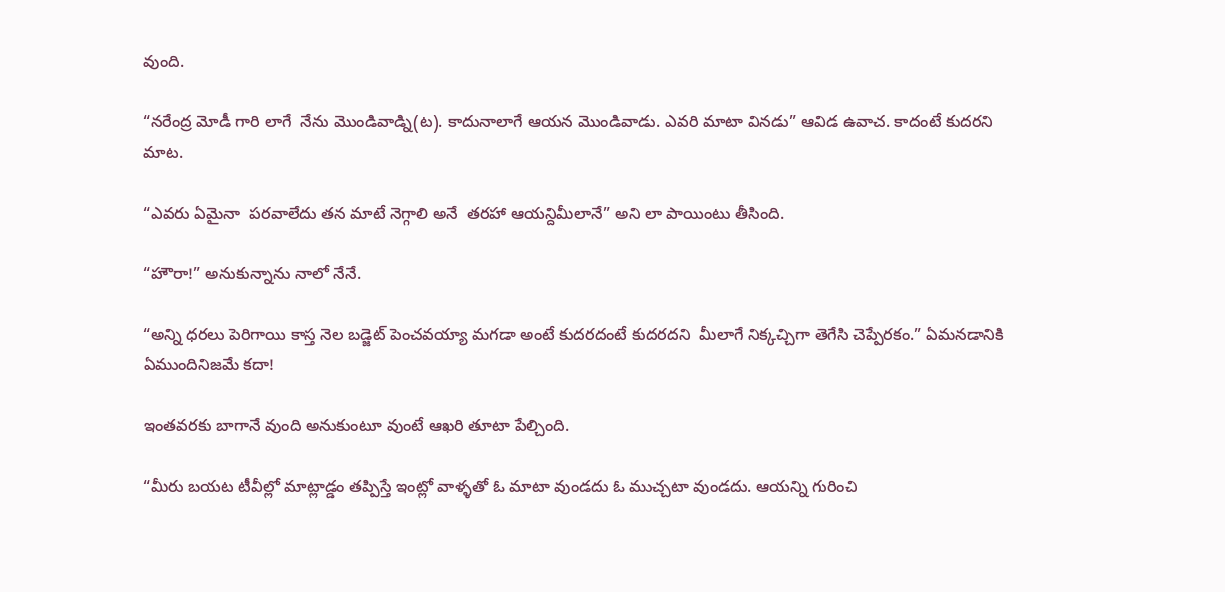వుంది.

“నరేంద్ర మోడీ గారి లాగే  నేను మొండివాడ్ని(ట). కాదునాలాగే ఆయన మొండివాడు. ఎవరి మాటా వినడు” ఆవిడ ఉవాచ. కాదంటే కుదరని మాట.

“ఎవరు ఏమైనా  పరవాలేదు తన మాటే నెగ్గాలి అనే  తరహా ఆయన్దిమీలానే” అని లా పాయింటు తీసింది.

“హౌరా!” అనుకున్నాను నాలో నేనే.

“అన్ని ధరలు పెరిగాయి కాస్త నెల బడ్జెట్ పెంచవయ్యా మగడా అంటే కుదరదంటే కుదరదని  మీలాగే నిక్కచ్చిగా తెగేసి చెప్పేరకం.” ఏమనడానికి ఏముందినిజమే కదా!

ఇంతవరకు బాగానే వుంది అనుకుంటూ వుంటే ఆఖరి తూటా పేల్చింది.

“మీరు బయట టీవీల్లో మాట్లాడ్డం తప్పిస్తే ఇంట్లో వాళ్ళతో ఓ మాటా వుండదు ఓ ముచ్చటా వుండదు. ఆయన్ని గురించి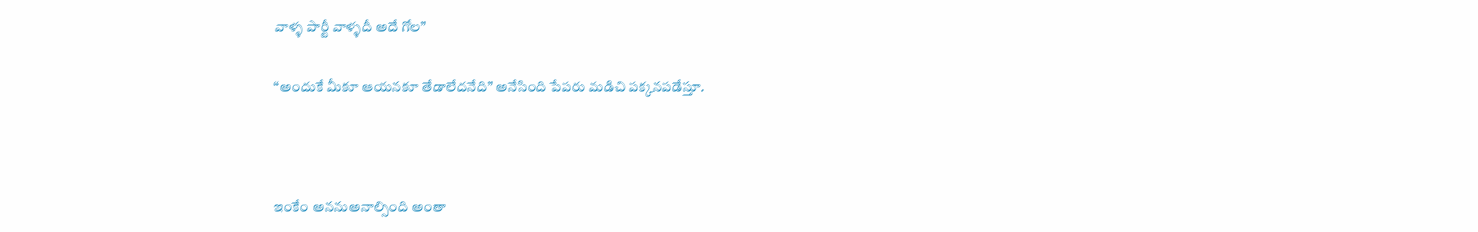వాళ్ళ పార్టీ వాళ్ళదీ అదే గోల”

“అందుకే మీకూ ఆయనకూ తేడాలేదనేది” అనేసింది పేపరు మడిచి పక్కనపడేస్తూ.



ఇంకేం అననుఅనాల్సింది అంతా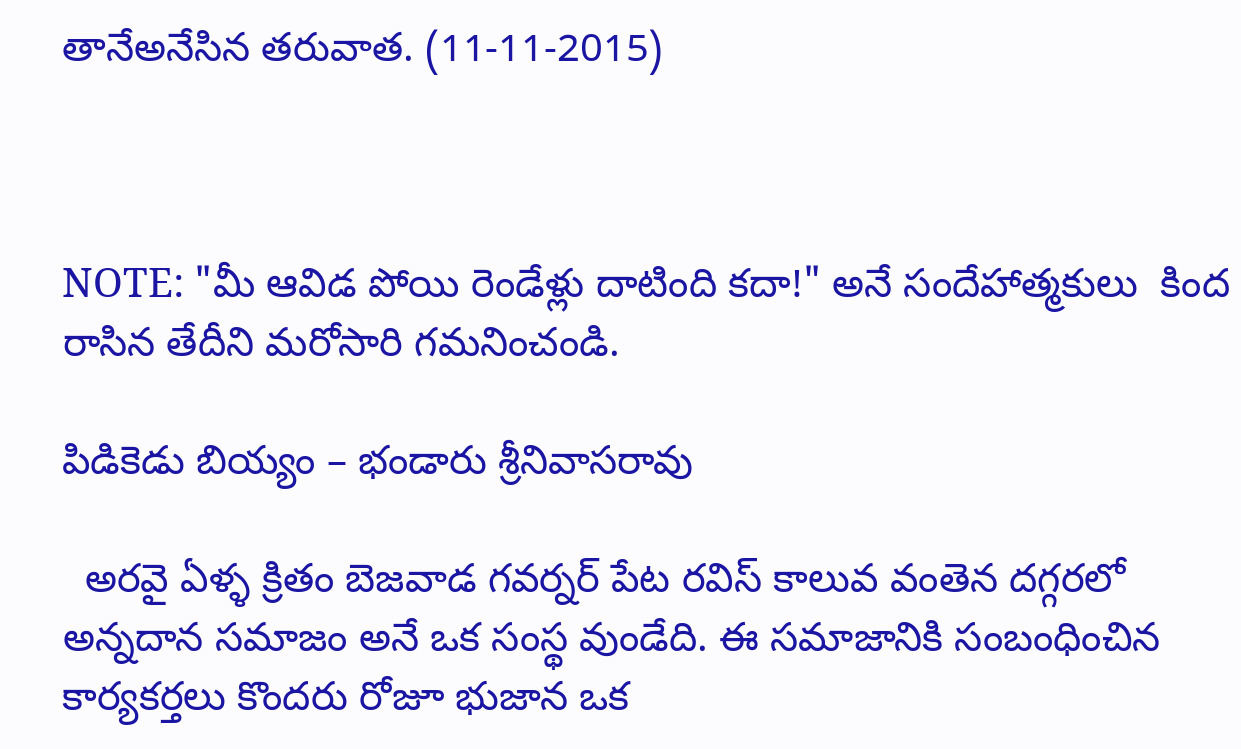తానేఅనేసిన తరువాత. (11-11-2015)



NOTE: "మీ ఆవిడ పోయి రెండేళ్లు దాటింది కదా!" అనే సందేహాత్మకులు  కింద రాసిన తేదీని మరోసారి గమనించండి.

పిడికెడు బియ్యం – భండారు శ్రీనివాసరావు

  అరవై ఏళ్ళ క్రితం బెజవాడ గవర్నర్ పేట రవిస్ కాలువ వంతెన దగ్గరలో అన్నదాన సమాజం అనే ఒక సంస్థ వుండేది. ఈ సమాజానికి సంబంధించిన కార్యకర్తలు కొందరు రోజూ భుజాన ఒక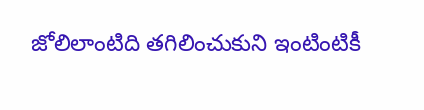జోలిలాంటిది తగిలించుకుని ఇంటింటికీ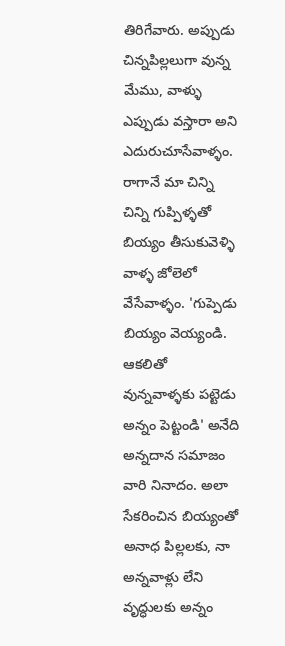తిరిగేవారు. అప్పుడు చిన్నపిల్లలుగా వున్న మేము, వాళ్ళు ఎప్పుడు వస్తారా అని ఎదురుచూసేవాళ్ళం. రాగానే మా చిన్ని చిన్ని గుప్పిళ్ళతో బియ్యం తీసుకువెళ్ళి వాళ్ళ జోలెలో వేసేవాళ్ళం. 'గుప్పెడు బియ్యం వెయ్యండి. ఆకలితో వున్నవాళ్ళకు పట్టెడు అన్నం పెట్టండి' అనేది అన్నదాన సమాజం వారి నినాదం. అలా సేకరించిన బియ్యంతో అనాధ పిల్లలకు, నా అన్నవాళ్లు లేని వృద్ధులకు అన్నం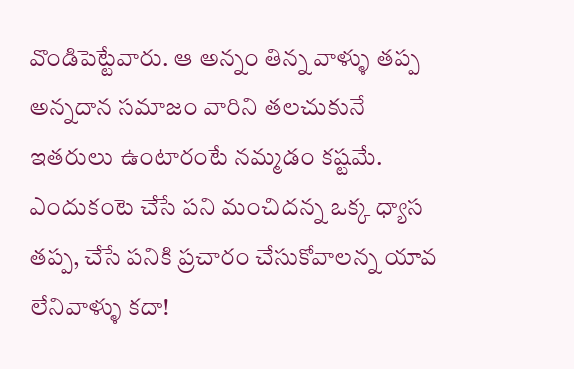వొండిపెట్టేవారు. ఆ అన్నం తిన్న వాళ్ళు తప్ప అన్నదాన సమాజం వారిని తలచుకునే ఇతరులు ఉంటారంటే నమ్మడం కష్టమే. ఎందుకంటె చేసే పని మంచిదన్న ఒక్క ధ్యాస తప్ప, చేసే పనికి ప్రచారం చేసుకోవాలన్న యావ లేనివాళ్ళు కదా!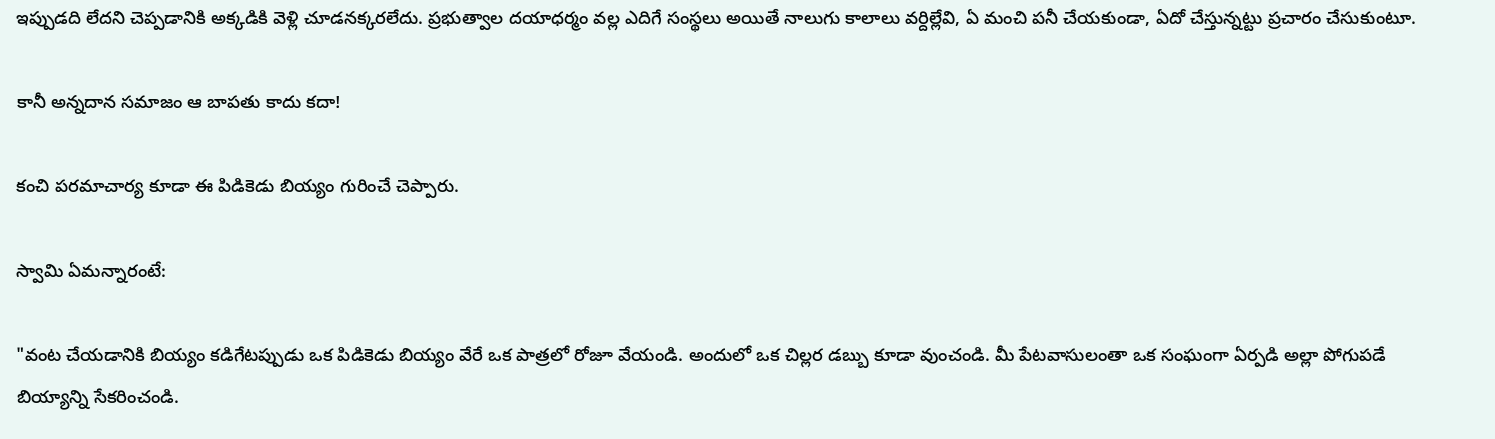ఇప్పుడది లేదని చెప్పడానికి అక్కడికి వెళ్లి చూడనక్కరలేదు. ప్రభుత్వాల దయాధర్మం వల్ల ఎదిగే సంస్థలు అయితే నాలుగు కాలాలు వర్దిల్లేవి, ఏ మంచి పనీ చేయకుండా, ఏదో చేస్తున్నట్టు ప్రచారం చేసుకుంటూ.

కానీ అన్నదాన సమాజం ఆ బాపతు కాదు కదా!

కంచి పరమాచార్య కూడా ఈ పిడికెడు బియ్యం గురించే చెప్పారు.

స్వామి ఏమన్నారంటే:

"వంట చేయడానికి బియ్యం కడిగేటప్పుడు ఒక పిడికెడు బియ్యం వేరే ఒక పాత్రలో రోజూ వేయండి. అందులో ఒక చిల్లర డబ్బు కూడా వుంచండి. మీ పేటవాసులంతా ఒక సంఘంగా ఏర్పడి అల్లా పోగుపడే బియ్యాన్ని సేకరించండి.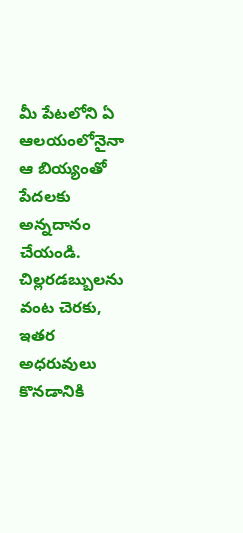మీ పేటలోని ఏ ఆలయంలోనైనా ఆ బియ్యంతో పేదలకు అన్నదానం చేయండి. చిల్లరడబ్బులను వంట చెరకు, ఇతర అధరువులు కొనడానికి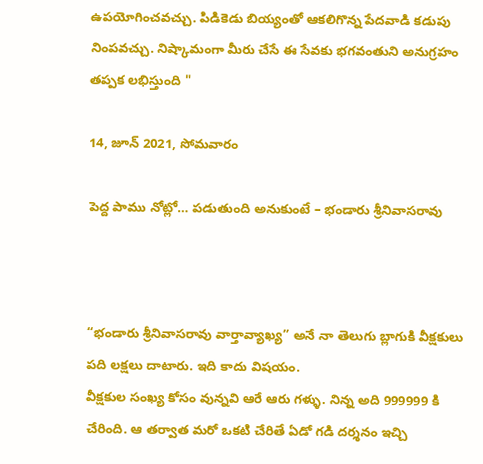ఉపయోగించవచ్చు. పిడికెడు బియ్యంతో ఆకలిగొన్న పేదవాడి కడుపు నింపవచ్చు. నిష్కామంగా మీరు చేసే ఈ సేవకు భగవంతుని అనుగ్రహం తప్పక లభిస్తుంది "

14, జూన్ 2021, సోమవారం

పెద్ద పాము నోట్లో… పడుతుంది అనుకుంటే – భండారు శ్రీనివాసరావు



“భండారు శ్రీనివాసరావు వార్తావ్యాఖ్య” అనే నా తెలుగు బ్లాగుకి వీక్షకులు పది లక్షలు దాటారు. ఇది కాదు విషయం.
వీక్షకుల సంఖ్య కోసం వున్నవి ఆరే ఆరు గళ్ళు. నిన్న అది 999999 కి చేరింది. ఆ తర్వాత మరో ఒకటి చేరితే ఏడో గడి దర్శనం ఇచ్చి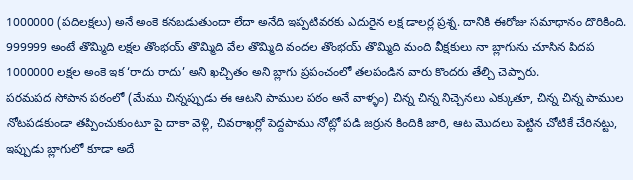1000000 (పదిలక్షలు) అనే అంకె కనబడుతుందా లేదా అనేది ఇప్పటివరకు ఎదురైన లక్ష డాలర్ల ప్రశ్న. దానికి ఈరోజు సమాధానం దొరికింది. 999999 అంటే తొమ్మిది లక్షల తొంభయ్ తొమ్మిది వేల తొమ్మిది వందల తొంభయ్ తొమ్మిది మంది వీక్షకులు నా బ్లాగును చూసిన పిదప 1000000 లక్షల అంకె ఇక ‘రాదు రాదు’ అని ఖచ్చితం అని బ్లాగు ప్రపంచంలో తలపండిన వారు కొందరు తేల్చి చెప్పారు.
పరమపద సోపాన పఠంలో (మేము చిన్నప్పుడు ఈ ఆటని పాముల పఠం అనే వాళ్ళం) చిన్న చిన్న నిచ్చెనలు ఎక్కుతూ, చిన్న చిన్న పాముల నోటపడకుండా తప్పించుకుంటూ పై దాకా వెళ్లి, చివరాఖర్లో పెద్దపాము నోట్లో పడి జర్రున కిందికి జారి, ఆట మొదలు పెట్టిన చోటికే చేరినట్టు, ఇప్పుడు బ్లాగులో కూడా అదే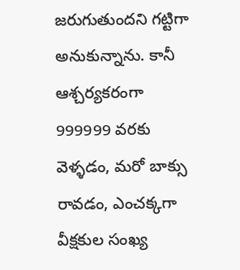జరుగుతుందని గట్టిగా అనుకున్నాను. కానీ ఆశ్చర్యకరంగా 999999 వరకు వెళ్ళడం, మరో బాక్సు రావడం, ఎంచక్కగా వీక్షకుల సంఖ్య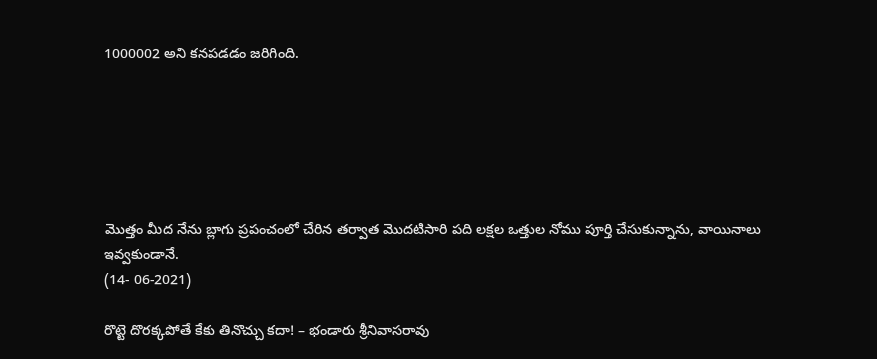1000002 అని కనపడడం జరిగింది.






మొత్తం మీద నేను బ్లాగు ప్రపంచంలో చేరిన తర్వాత మొదటిసారి పది లక్షల ఒత్తుల నోము పూర్తి చేసుకున్నాను, వాయినాలు ఇవ్వకుండానే.
(14- 06-2021)

రొట్టె దొరక్కపోతే కేకు తినొచ్చు కదా! – భండారు శ్రీనివాసరావు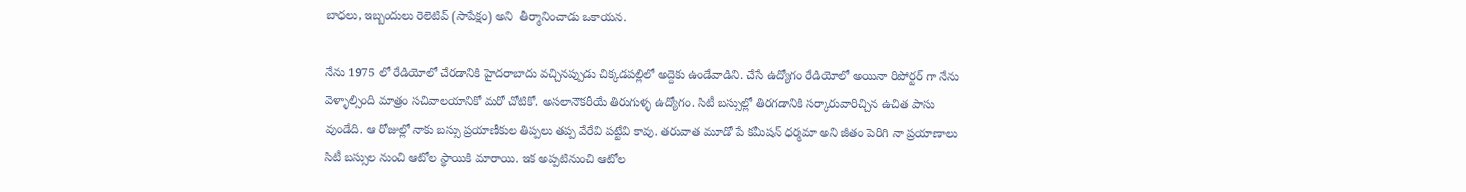బాధలు, ఇబ్బందులు రెలెటివ్ (సాపేక్షం) అని  తీర్మానించాడు ఒకాయన.

నేను 1975 లో రేడియోలో చేరడానికి హైదరాబాదు వచ్చినప్పుడు చిక్కడపల్లిలో అద్దెకు ఉండేవాడిని. చేసే ఉద్యోగం రేడియోలో అయినా రిపోర్టర్ గా నేను వెళ్ళాల్సింది మాత్రం సచివాలయానికో మరో చోటికో. అసలానౌకరీయే తిరుగుళ్ళ ఉద్యోగం. సిటీ బస్సుల్లో తిరగడానికి సర్కారువారిచ్చిన ఉచిత పాసు వుండేది. ఆ రోజుల్లో నాకు బస్సు ప్రయాణీకుల తిప్పలు తప్ప వేరేవి పట్టేవి కావు. తరువాత మూడో పే కమీషన్ ధర్మమా అని జీతం పెరిగి నా ప్రయాణాలు సిటీ బస్సుల నుంచి ఆటోల స్థాయికి మారాయి. ఇక అప్పటినుంచి ఆటోల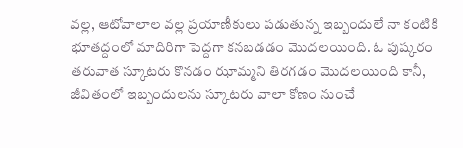వల్ల, ఆటోవాలాల వల్ల ప్రయాణీకులు పడుతున్న ఇబ్బందులే నా కంటికి భూతద్దంలో మాదిరిగా పెద్దగా కనబడడం మొదలయింది. ఓ పుష్కరం తరువాత స్కూటరు కొనడం ఝామ్మని తిరగడం మొదలయింది కానీ, జీవితంలో ఇబ్బందులను స్కూటరు వాలా కోణం నుంచే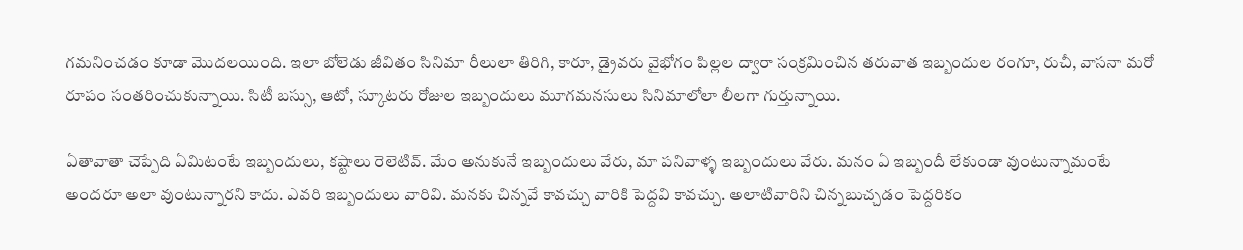గమనించడం కూడా మొదలయింది. ఇలా బోలెడు జీవితం సినిమా రీలులా తిరిగి, కారూ, డ్రైవరు వైభోగం పిల్లల ద్వారా సంక్రమించిన తరువాత ఇబ్బందుల రంగూ, రుచీ, వాసనా మరో రూపం సంతరించుకున్నాయి. సిటీ బస్సు, ఆటో, స్కూటరు రోజుల ఇబ్బందులు మూగమనసులు సినిమాలోలా లీలగా గుర్తున్నాయి.

ఏతావాతా చెప్పేది ఏమిటంటే ఇబ్బందులు, కష్టాలు రెలెటివ్. మేం అనుకునే ఇబ్బందులు వేరు, మా పనివాళ్ళ ఇబ్బందులు వేరు. మనం ఏ ఇబ్బందీ లేకుండా వుంటున్నామంటే అందరూ అలా వుంటున్నారని కాదు. ఎవరి ఇబ్బందులు వారివి. మనకు చిన్నవే కావచ్చు వారికి పెద్దవి కావచ్చు. అలాటివారిని చిన్నబుచ్చడం పెద్దరికం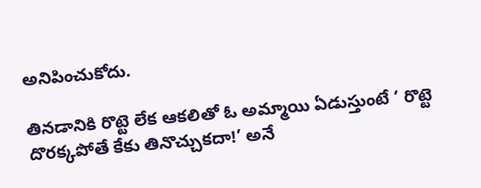అనిపించుకోదు.

తినడానికి రొట్టె లేక ఆకలితో ఓ అమ్మాయి ఏడుస్తుంటే ‘ రొట్టె దొరక్కపోతే కేకు తినొచ్చుకదా!’ అనే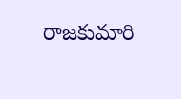రాజకుమారి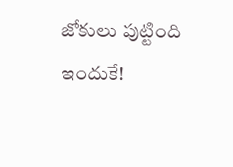జోకులు పుట్టింది ఇందుకే!